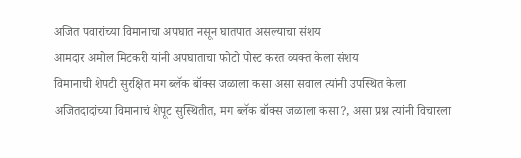अजित पवारांच्या विमानाचा अपघात नसून घातपात असल्याचा संशय
आमदार अमोल मिटकरी यांनी अपघाताचा फोटो पोस्ट करत व्यक्त केला संशय
विमानाची शेपटी सुरक्षित मग ब्लॅक बॉक्स जळाला कसा असा सवाल त्यांनी उपस्थित केला
अजितदादांच्या विमानाचं शेपूट सुस्थितीत, मग ब्लॅक बॉक्स जळाला कसा?, असा प्रश्न त्यांनी विचारला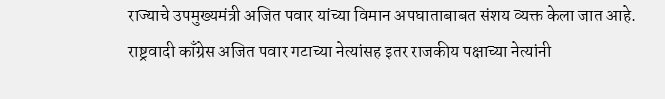राज्याचे उपमुख्यमंत्री अजित पवार यांच्या विमान अपघाताबाबत संशय व्यक्त केला जात आहे. राष्ट्रवादी काँग्रेस अजित पवार गटाच्या नेत्यांसह इतर राजकीय पक्षाच्या नेत्यांनी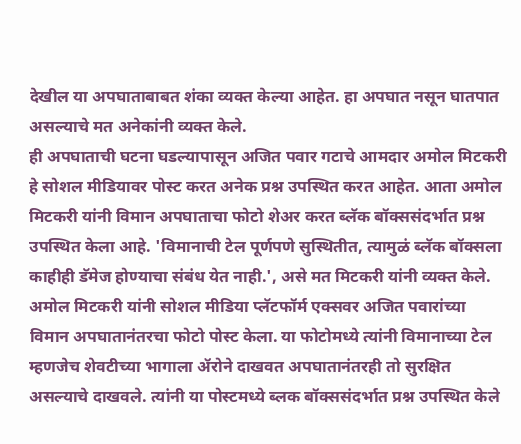देखील या अपघाताबाबत शंका व्यक्त केल्या आहेत. हा अपघात नसून घातपात असल्याचे मत अनेकांनी व्यक्त केले.
ही अपघाताची घटना घडल्यापासून अजित पवार गटाचे आमदार अमोल मिटकरी हे सोशल मीडियावर पोस्ट करत अनेक प्रश्न उपस्थित करत आहेत. आता अमोल मिटकरी यांनी विमान अपघाताचा फोटो शेअर करत ब्लॅक बॉक्ससंदर्भात प्रश्न उपस्थित केला आहे. 'विमानाची टेल पूर्णपणे सुस्थितीत, त्यामुळं ब्लॅक बॉक्सला काहीही डॅमेज होण्याचा संबंध येत नाही.', असे मत मिटकरी यांनी व्यक्त केले.
अमोल मिटकरी यांनी सोशल मीडिया प्लॅटफॉर्म एक्सवर अजित पवारांच्या विमान अपघातानंतरचा फोटो पोस्ट केला. या फोटोमध्ये त्यांनी विमानाच्या टेल म्हणजेच शेवटीच्या भागाला ॲरोने दाखवत अपघातानंतरही तो सुरक्षित असल्याचे दाखवले. त्यांनी या पोस्टमध्ये ब्लक बॉक्ससंदर्भात प्रश्न उपस्थित केले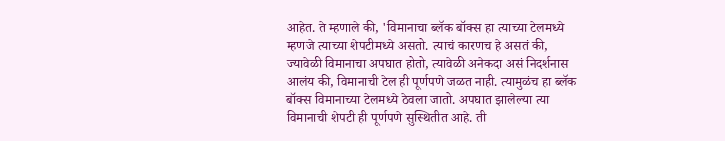आहेत. ते म्हणाले की, 'विमानाचा ब्लॅक बॉक्स हा त्याच्या टेलमध्ये म्हणजे त्याच्या शेपटीमध्ये असतो. त्याचं कारणच हे असतं की, ज्यावेळी विमानाचा अपघात होतो, त्यावेळी अनेकदा असं निदर्शनास आलंय की, विमानाची टेल ही पूर्णपणे जळत नाही. त्यामुळंच हा ब्लॅक बॉक्स विमानाच्या टेलमध्ये ठेवला जातो. अपघात झालेल्या त्या विमानाची शेपटी ही पूर्णपणे सुस्थितीत आहे. ती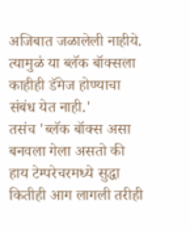अजिबात जळालेली नाहीये. त्यामुळं या ब्लॅक बॉक्सला काहीही डॅमेज होण्याचा संबंध येत नाही.'
तसंच 'ब्लॅक बॉक्स असा बनवला गेला असतो की हाय टेम्परेचरमध्ये सुद्धा कितीही आग लागली तरीही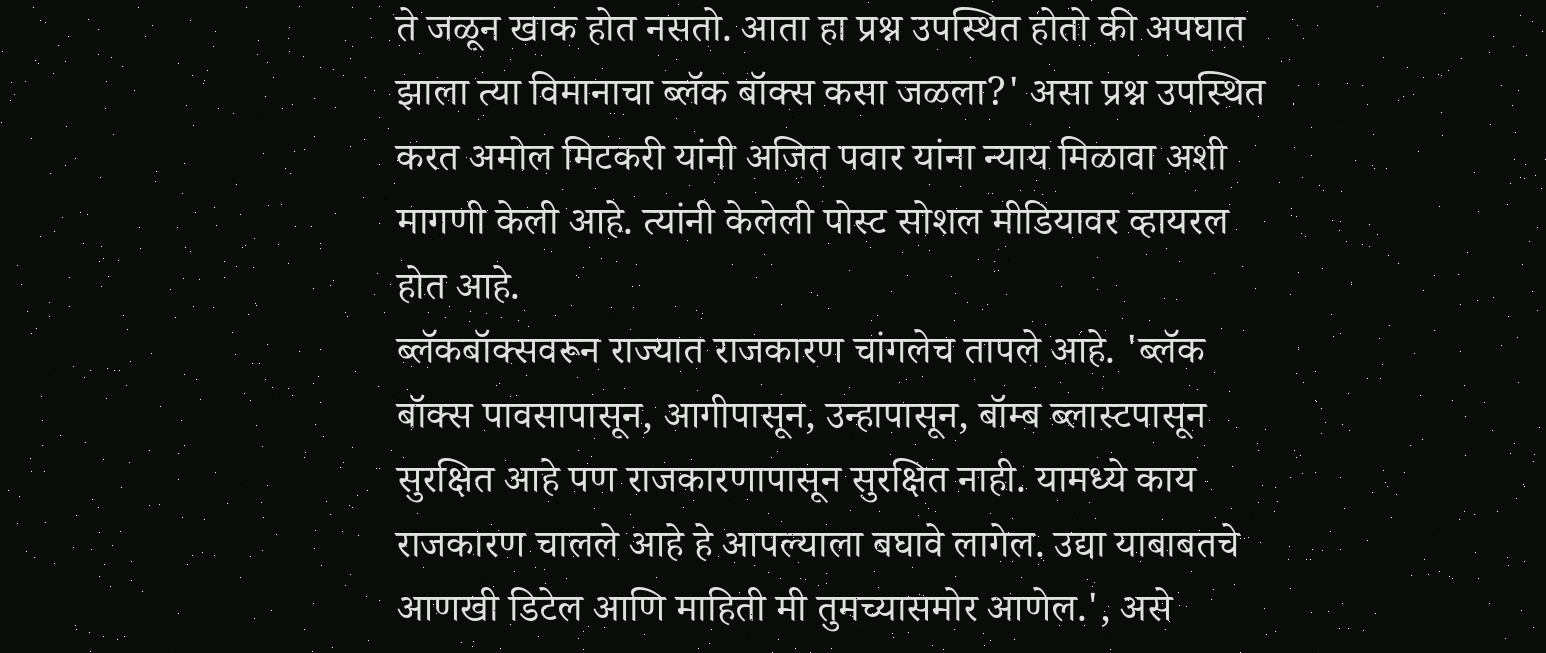ते जळून खाक होत नसतो. आता हा प्रश्न उपस्थित होतो की अपघात झाला त्या विमानाचा ब्लॅक बॉक्स कसा जळला?' असा प्रश्न उपस्थित करत अमोल मिटकरी यांनी अजित पवार यांना न्याय मिळावा अशी मागणी केली आहे. त्यांनी केलेली पोस्ट सोशल मीडियावर व्हायरल होत आहे.
ब्लॅकबॉक्सवरून राज्यात राजकारण चांगलेच तापले आहे. 'ब्लॅक बॉक्स पावसापासून, आगीपासून, उन्हापासून, बॉम्ब ब्लास्टपासून सुरक्षित आहे पण राजकारणापासून सुरक्षित नाही. यामध्ये काय राजकारण चालले आहे हे आपल्याला बघावे लागेल. उद्या याबाबतचे आणखी डिटेल आणि माहिती मी तुमच्यासमोर आणेल.', असे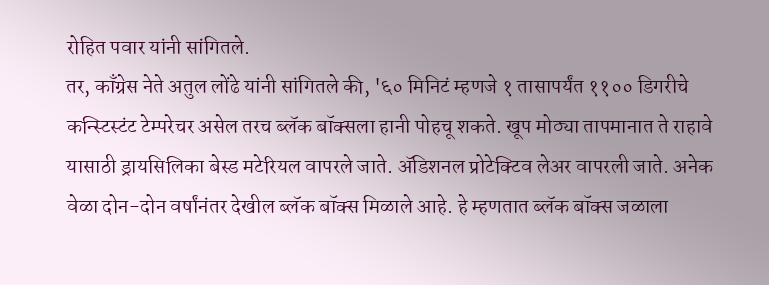रोहित पवार यांनी सांगितले.
तर, काँग्रेस नेते अतुल लोंढे यांनी सांगितले की, '६० मिनिटं म्हणजे १ तासापर्यंत ११०० डिगरीचे कन्स्टिस्टंट टेम्परेचर असेल तरच ब्लॅक बॉक्सला हानी पोहचू शकते. खूप मोठ्या तापमानात ते राहावे यासाठी ड्रायसिलिका बेस्ड मटेरियल वापरले जाते. ॲडिशनल प्रोटेक्टिव लेअर वापरली जाते. अनेक वेळा दोन-दोन वर्षांनंतर देखील ब्लॅक बॉक्स मिळाले आहे. हे म्हणतात ब्लॅक बॉक्स जळाला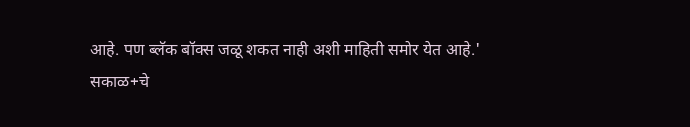आहे. पण ब्लॅक बॉक्स जळू शकत नाही अशी माहिती समोर येत आहे.'
सकाळ+चे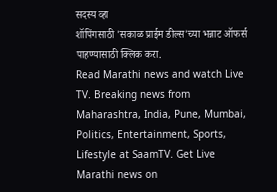सदस्य व्हा
शॉपिंगसाठी 'सकाळ प्राईम डील्स'च्या भन्नाट ऑफर्स पाहण्यासाठी क्लिक करा.
Read Marathi news and watch Live TV. Breaking news from Maharashtra, India, Pune, Mumbai, Politics, Entertainment, Sports, Lifestyle at SaamTV. Get Live Marathi news on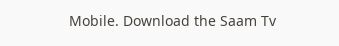Mobile. Download the Saam Tv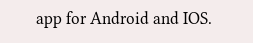app for Android and IOS.